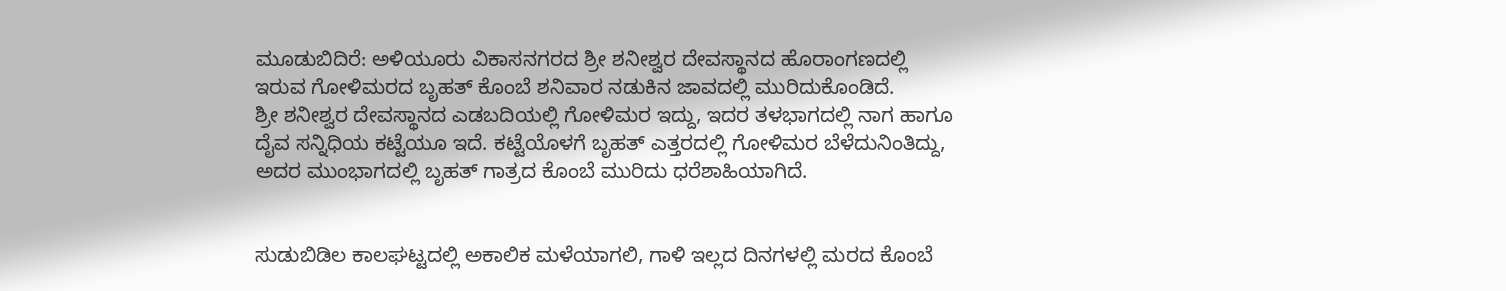ಮೂಡುಬಿದಿರೆ: ಅಳಿಯೂರು ವಿಕಾಸನಗರದ ಶ್ರೀ ಶನೀಶ್ವರ ದೇವಸ್ಥಾನದ ಹೊರಾಂಗಣದಲ್ಲಿ ಇರುವ ಗೋಳಿಮರದ ಬೃಹತ್ ಕೊಂಬೆ ಶನಿವಾರ ನಡುಕಿನ ಜಾವದಲ್ಲಿ ಮುರಿದುಕೊಂಡಿದೆ.
ಶ್ರೀ ಶನೀಶ್ವರ ದೇವಸ್ಥಾನದ ಎಡಬದಿಯಲ್ಲಿ ಗೋಳಿಮರ ಇದ್ದು, ಇದರ ತಳಭಾಗದಲ್ಲಿ ನಾಗ ಹಾಗೂ ದೈವ ಸನ್ನಿಧಿಯ ಕಟ್ಟೆಯೂ ಇದೆ. ಕಟ್ಟೆಯೊಳಗೆ ಬೃಹತ್ ಎತ್ತರದಲ್ಲಿ ಗೋಳಿಮರ ಬೆಳೆದುನಿಂತಿದ್ದು, ಅದರ ಮುಂಭಾಗದಲ್ಲಿ ಬೃಹತ್ ಗಾತ್ರದ ಕೊಂಬೆ ಮುರಿದು ಧರೆಶಾಹಿಯಾಗಿದೆ.


ಸುಡುಬಿಡಿಲ ಕಾಲಘಟ್ಟದಲ್ಲಿ ಅಕಾಲಿಕ ಮಳೆಯಾಗಲಿ, ಗಾಳಿ ಇಲ್ಲದ ದಿನಗಳಲ್ಲಿ ಮರದ ಕೊಂಬೆ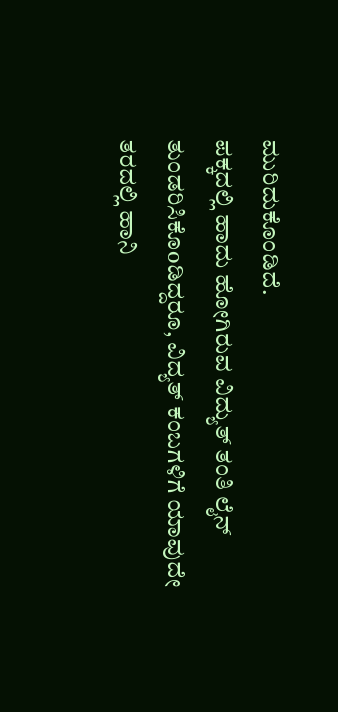ಮುರಿದುಕೊಂಡಿದೆ.
ಪಕ್ಕದಲ್ಲಿ ಹಾದು ಹೋಗಿರುವ ವಿದ್ಯುತ್ ತಂತಿ ಲೈನ್ ತುಂಡರಿಸಿಕೊoಡಿದ್ದರೂ, ವಿದ್ಯತ್ ಕಂಬಗಳಿಗೆ ಯಾವುದೇ ತರದಲ್ಲಿ ಹಾನಿ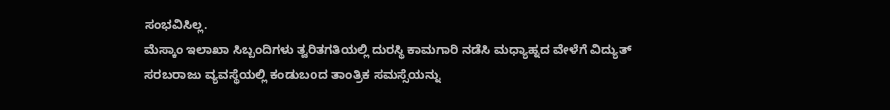ಸಂಭವಿಸಿಲ್ಲ.
ಮೆಸ್ಕಾಂ ಇಲಾಖಾ ಸಿಬ್ಬಂದಿಗಳು ತ್ವರಿತಗತಿಯಲ್ಲಿ ದುರಸ್ಥಿ ಕಾಮಗಾರಿ ನಡೆಸಿ ಮಧ್ಯಾಹ್ನದ ವೇಳೆಗೆ ವಿದ್ಯುತ್ ಸರಬರಾಜು ವ್ಯವಸ್ಥೆಯಲ್ಲಿ ಕಂಡುಬoದ ತಾಂತ್ರಿಕ ಸಮಸ್ಸೆಯನ್ನು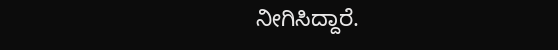ನೀಗಿಸಿದ್ದಾರೆ.